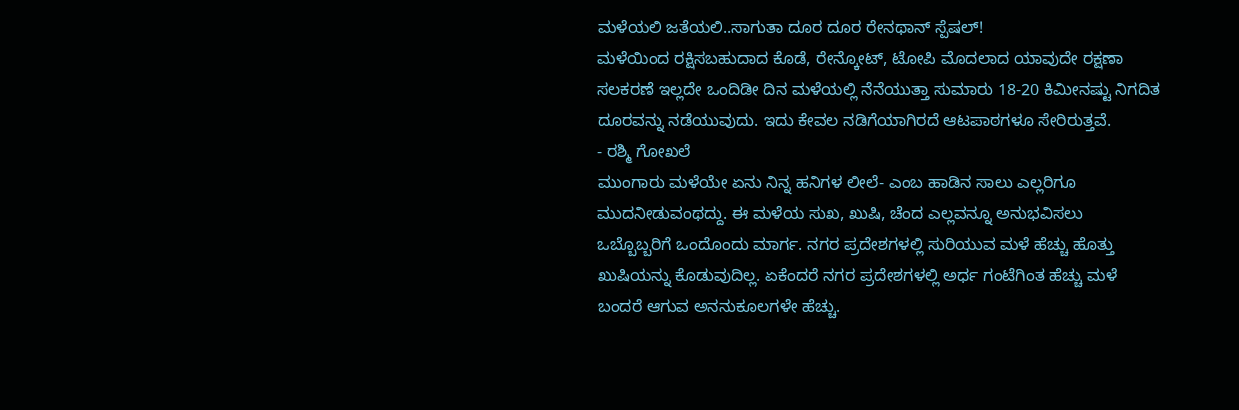ಮಳೆಯಲಿ ಜತೆಯಲಿ..ಸಾಗುತಾ ದೂರ ದೂರ ರೇನಥಾನ್ ಸ್ಪೆಷಲ್!
ಮಳೆಯಿಂದ ರಕ್ಷಿಸಬಹುದಾದ ಕೊಡೆ, ರೇನ್ಕೋಟ್, ಟೋಪಿ ಮೊದಲಾದ ಯಾವುದೇ ರಕ್ಷಣಾ ಸಲಕರಣೆ ಇಲ್ಲದೇ ಒಂದಿಡೀ ದಿನ ಮಳೆಯಲ್ಲಿ ನೆನೆಯುತ್ತಾ ಸುಮಾರು 18-20 ಕಿಮೀನಷ್ಟು ನಿಗದಿತ ದೂರವನ್ನು ನಡೆಯುವುದು. ಇದು ಕೇವಲ ನಡಿಗೆಯಾಗಿರದೆ ಆಟಪಾಠಗಳೂ ಸೇರಿರುತ್ತವೆ.
- ರಶ್ಮಿ ಗೋಖಲೆ
ಮುಂಗಾರು ಮಳೆಯೇ ಏನು ನಿನ್ನ ಹನಿಗಳ ಲೀಲೆ- ಎಂಬ ಹಾಡಿನ ಸಾಲು ಎಲ್ಲರಿಗೂ ಮುದನೀಡುವಂಥದ್ದು. ಈ ಮಳೆಯ ಸುಖ, ಖುಷಿ, ಚೆಂದ ಎಲ್ಲವನ್ನೂ ಅನುಭವಿಸಲು ಒಬ್ಬೊಬ್ಬರಿಗೆ ಒಂದೊಂದು ಮಾರ್ಗ. ನಗರ ಪ್ರದೇಶಗಳಲ್ಲಿ ಸುರಿಯುವ ಮಳೆ ಹೆಚ್ಚು ಹೊತ್ತು ಖುಷಿಯನ್ನು ಕೊಡುವುದಿಲ್ಲ. ಏಕೆಂದರೆ ನಗರ ಪ್ರದೇಶಗಳಲ್ಲಿ ಅರ್ಧ ಗಂಟೆಗಿಂತ ಹೆಚ್ಚು ಮಳೆ ಬಂದರೆ ಆಗುವ ಅನನುಕೂಲಗಳೇ ಹೆಚ್ಚು.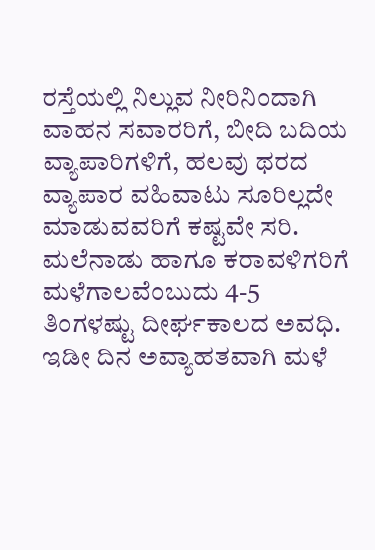ರಸ್ತೆಯಲ್ಲಿ ನಿಲ್ಲುವ ನೀರಿನಿಂದಾಗಿ ವಾಹನ ಸವಾರರಿಗೆ, ಬೀದಿ ಬದಿಯ ವ್ಯಾಪಾರಿಗಳಿಗೆ, ಹಲವು ಥರದ ವ್ಯಾಪಾರ ವಹಿವಾಟು ಸೂರಿಲ್ಲದೇ ಮಾಡುವವರಿಗೆ ಕಷ್ಟವೇ ಸರಿ. ಮಲೆನಾಡು ಹಾಗೂ ಕರಾವಳಿಗರಿಗೆ ಮಳೆಗಾಲವೆಂಬುದು 4-5 ತಿಂಗಳಷ್ಟು ದೀರ್ಘಕಾಲದ ಅವಧಿ. ಇಡೀ ದಿನ ಅವ್ಯಾಹತವಾಗಿ ಮಳೆ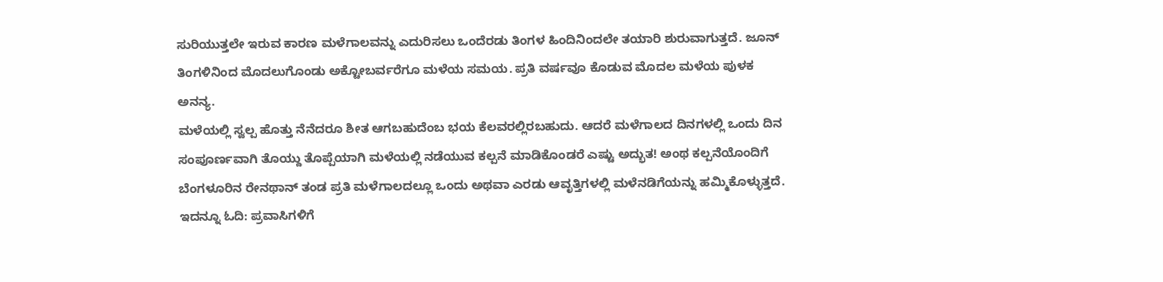ಸುರಿಯುತ್ತಲೇ ಇರುವ ಕಾರಣ ಮಳೆಗಾಲವನ್ನು ಎದುರಿಸಲು ಒಂದೆರಡು ತಿಂಗಳ ಹಿಂದಿನಿಂದಲೇ ತಯಾರಿ ಶುರುವಾಗುತ್ತದೆ. ಜೂನ್ ತಿಂಗಳಿನಿಂದ ಮೊದಲುಗೊಂಡು ಅಕ್ಟೋಬರ್ವರೆಗೂ ಮಳೆಯ ಸಮಯ. ಪ್ರತಿ ವರ್ಷವೂ ಕೊಡುವ ಮೊದಲ ಮಳೆಯ ಪುಳಕ ಅನನ್ಯ.
ಮಳೆಯಲ್ಲಿ ಸ್ವಲ್ಪ ಹೊತ್ತು ನೆನೆದರೂ ಶೀತ ಆಗಬಹುದೆಂಬ ಭಯ ಕೆಲವರಲ್ಲಿರಬಹುದು. ಆದರೆ ಮಳೆಗಾಲದ ದಿನಗಳಲ್ಲಿ ಒಂದು ದಿನ ಸಂಪೂರ್ಣವಾಗಿ ತೊಯ್ದು ತೊಪ್ಪೆಯಾಗಿ ಮಳೆಯಲ್ಲಿ ನಡೆಯುವ ಕಲ್ಪನೆ ಮಾಡಿಕೊಂಡರೆ ಎಷ್ಟು ಅದ್ಭುತ! ಅಂಥ ಕಲ್ಪನೆಯೊಂದಿಗೆ ಬೆಂಗಳೂರಿನ ರೇನಥಾನ್ ತಂಡ ಪ್ರತಿ ಮಳೆಗಾಲದಲ್ಲೂ ಒಂದು ಅಥವಾ ಎರಡು ಆವೃತ್ತಿಗಳಲ್ಲಿ ಮಳೆನಡಿಗೆಯನ್ನು ಹಮ್ಮಿಕೊಳ್ಳುತ್ತದೆ.
ಇದನ್ನೂ ಓದಿ: ಪ್ರವಾಸಿಗಳಿಗೆ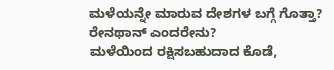ಮಳೆಯನ್ನೇ ಮಾರುವ ದೇಶಗಳ ಬಗ್ಗೆ ಗೊತ್ತಾ?
ರೇನಥಾನ್ ಎಂದರೇನು?
ಮಳೆಯಿಂದ ರಕ್ಷಿಸಬಹುದಾದ ಕೊಡೆ,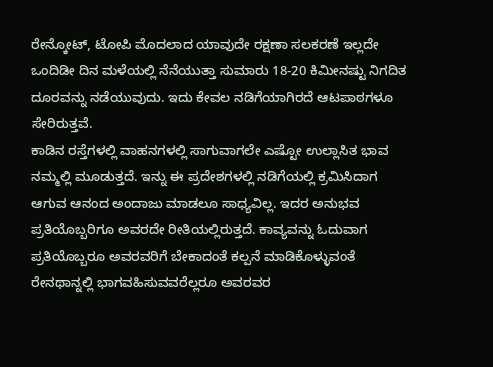ರೇನ್ಕೋಟ್, ಟೋಪಿ ಮೊದಲಾದ ಯಾವುದೇ ರಕ್ಷಣಾ ಸಲಕರಣೆ ಇಲ್ಲದೇ ಒಂದಿಡೀ ದಿನ ಮಳೆಯಲ್ಲಿ ನೆನೆಯುತ್ತಾ ಸುಮಾರು 18-20 ಕಿಮೀನಷ್ಟು ನಿಗದಿತ ದೂರವನ್ನು ನಡೆಯುವುದು. ಇದು ಕೇವಲ ನಡಿಗೆಯಾಗಿರದೆ ಆಟಪಾಠಗಳೂ ಸೇರಿರುತ್ತವೆ.
ಕಾಡಿನ ರಸ್ತೆಗಳಲ್ಲಿ ವಾಹನಗಳಲ್ಲಿ ಸಾಗುವಾಗಲೇ ಎಷ್ಟೋ ಉಲ್ಲಾಸಿತ ಭಾವ ನಮ್ಮಲ್ಲಿ ಮೂಡುತ್ತದೆ. ಇನ್ನು ಈ ಪ್ರದೇಶಗಳಲ್ಲಿ ನಡಿಗೆಯಲ್ಲಿ ಕ್ರಮಿಸಿದಾಗ ಆಗುವ ಆನಂದ ಅಂದಾಜು ಮಾಡಲೂ ಸಾಧ್ಯವಿಲ್ಲ. ಇದರ ಅನುಭವ ಪ್ರತಿಯೊಬ್ಬರಿಗೂ ಅವರದೇ ರೀತಿಯಲ್ಲಿರುತ್ತದೆ. ಕಾವ್ಯವನ್ನು ಓದುವಾಗ ಪ್ರತಿಯೊಬ್ಬರೂ ಅವರವರಿಗೆ ಬೇಕಾದಂತೆ ಕಲ್ಪನೆ ಮಾಡಿಕೊಳ್ಳುವಂತೆ ರೇನಥಾನ್ನಲ್ಲಿ ಭಾಗವಹಿಸುವವರೆಲ್ಲರೂ ಅವರವರ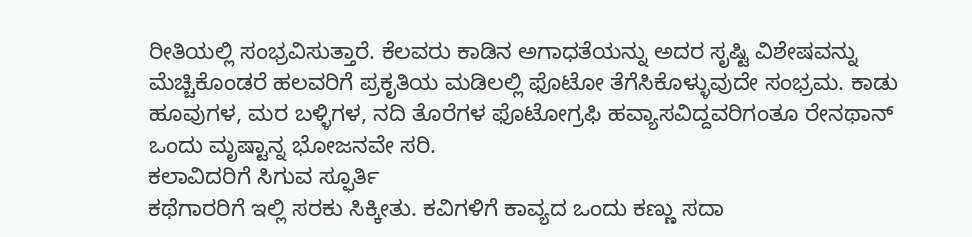ರೀತಿಯಲ್ಲಿ ಸಂಭ್ರವಿಸುತ್ತಾರೆ. ಕೆಲವರು ಕಾಡಿನ ಅಗಾಧತೆಯನ್ನು ಅದರ ಸೃಷ್ಟಿ ವಿಶೇಷವನ್ನು ಮೆಚ್ಚಿಕೊಂಡರೆ ಹಲವರಿಗೆ ಪ್ರಕೃತಿಯ ಮಡಿಲಲ್ಲಿ ಫೊಟೋ ತೆಗೆಸಿಕೊಳ್ಳುವುದೇ ಸಂಭ್ರಮ. ಕಾಡು ಹೂವುಗಳ, ಮರ ಬಳ್ಳಿಗಳ, ನದಿ ತೊರೆಗಳ ಫೊಟೋಗ್ರಫಿ ಹವ್ಯಾಸವಿದ್ದವರಿಗಂತೂ ರೇನಥಾನ್ ಒಂದು ಮೃಷ್ಟಾನ್ನ ಭೋಜನವೇ ಸರಿ.
ಕಲಾವಿದರಿಗೆ ಸಿಗುವ ಸ್ಫೂರ್ತಿ
ಕಥೆಗಾರರಿಗೆ ಇಲ್ಲಿ ಸರಕು ಸಿಕ್ಕೀತು. ಕವಿಗಳಿಗೆ ಕಾವ್ಯದ ಒಂದು ಕಣ್ಣು ಸದಾ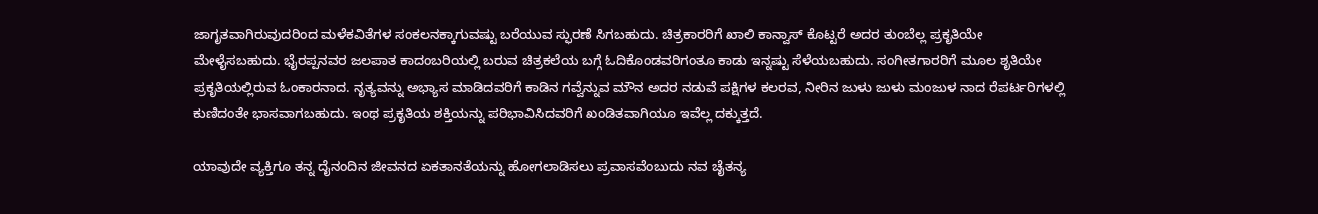ಜಾಗೃತವಾಗಿರುವುದರಿಂದ ಮಳೆಕವಿತೆಗಳ ಸಂಕಲನಕ್ಕಾಗುವಷ್ಟು ಬರೆಯುವ ಸ್ಫುರಣೆ ಸಿಗಬಹುದು. ಚಿತ್ರಕಾರರಿಗೆ ಖಾಲಿ ಕಾನ್ವಾಸ್ ಕೊಟ್ಟರೆ ಅದರ ತುಂಬೆಲ್ಲ ಪ್ರಕೃತಿಯೇ ಮೇಳೈಸಬಹುದು. ಭೈರಪ್ಪನವರ ಜಲಪಾತ ಕಾದಂಬರಿಯಲ್ಲಿ ಬರುವ ಚಿತ್ರಕಲೆಯ ಬಗ್ಗೆ ಓದಿಕೊಂಡವರಿಗಂತೂ ಕಾಡು ಇನ್ನಷ್ಟು ಸೆಳೆಯಬಹುದು. ಸಂಗೀತಗಾರರಿಗೆ ಮೂಲ ಶೃತಿಯೇ ಪ್ರಕೃತಿಯಲ್ಲಿರುವ ಓಂಕಾರನಾದ. ನೃತ್ಯವನ್ನು ಅಭ್ಯಾಸ ಮಾಡಿದವರಿಗೆ ಕಾಡಿನ ಗವ್ವೆನ್ನುವ ಮೌನ ಅದರ ನಡುವೆ ಪಕ್ಷಿಗಳ ಕಲರವ, ನೀರಿನ ಜುಳು ಜುಳು ಮಂಜುಳ ನಾದ ರೆಪರ್ಟರಿಗಳಲ್ಲಿ ಕುಣಿದಂತೇ ಭಾಸವಾಗಬಹುದು. ಇಂಥ ಪ್ರಕೃತಿಯ ಶಕ್ತಿಯನ್ನು ಪರಿಭಾವಿಸಿದವರಿಗೆ ಖಂಡಿತವಾಗಿಯೂ ಇವೆಲ್ಲ ದಕ್ಕುತ್ತದೆ.

ಯಾವುದೇ ವ್ಯಕ್ತಿಗೂ ತನ್ನ ದೈನಂದಿನ ಜೀವನದ ಏಕತಾನತೆಯನ್ನು ಹೋಗಲಾಡಿಸಲು ಪ್ರವಾಸವೆಂಬುದು ನವ ಚೈತನ್ಯ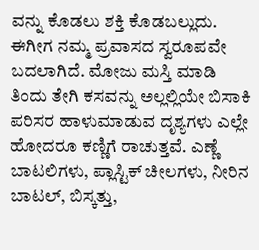ವನ್ನು ಕೊಡಲು ಶಕ್ತಿ ಕೊಡಬಲ್ಲುದು. ಈಗೀಗ ನಮ್ಮ ಪ್ರವಾಸದ ಸ್ವರೂಪವೇ ಬದಲಾಗಿದೆ. ಮೋಜು ಮಸ್ತಿ ಮಾಡಿ ತಿಂದು ತೇಗಿ ಕಸವನ್ನು ಅಲ್ಲಲ್ಲಿಯೇ ಬಿಸಾಕಿ ಪರಿಸರ ಹಾಳುಮಾಡುವ ದೃಶ್ಯಗಳು ಎಲ್ಲೇ ಹೋದರೂ ಕಣ್ಣಿಗೆ ರಾಚುತ್ತವೆ. ಎಣ್ಣೆ ಬಾಟಲಿಗಳು, ಪ್ಲಾಸ್ಟಿಕ್ ಚೀಲಗಳು, ನೀರಿನ ಬಾಟಲ್, ಬಿಸ್ಕತ್ತು,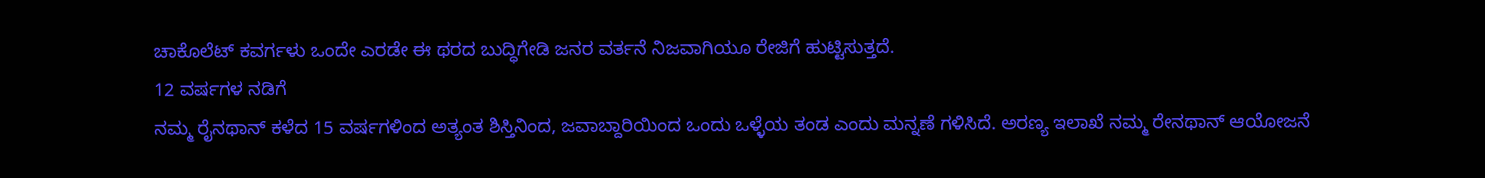ಚಾಕೊಲೆಟ್ ಕವರ್ಗಳು ಒಂದೇ ಎರಡೇ ಈ ಥರದ ಬುದ್ಧಿಗೇಡಿ ಜನರ ವರ್ತನೆ ನಿಜವಾಗಿಯೂ ರೇಜಿಗೆ ಹುಟ್ಟಿಸುತ್ತದೆ.
12 ವರ್ಷಗಳ ನಡಿಗೆ
ನಮ್ಮ ರೈನಥಾನ್ ಕಳೆದ 15 ವರ್ಷಗಳಿಂದ ಅತ್ಯಂತ ಶಿಸ್ತಿನಿಂದ, ಜವಾಬ್ದಾರಿಯಿಂದ ಒಂದು ಒಳ್ಳೆಯ ತಂಡ ಎಂದು ಮನ್ನಣೆ ಗಳಿಸಿದೆ. ಅರಣ್ಯ ಇಲಾಖೆ ನಮ್ಮ ರೇನಥಾನ್ ಆಯೋಜನೆ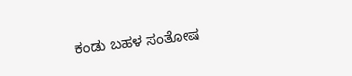ಕಂಡು ಬಹಳ ಸಂತೋಷ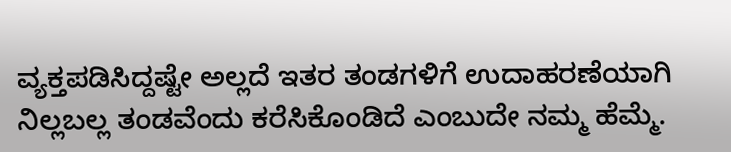ವ್ಯಕ್ತಪಡಿಸಿದ್ದಷ್ಟೇ ಅಲ್ಲದೆ ಇತರ ತಂಡಗಳಿಗೆ ಉದಾಹರಣೆಯಾಗಿ ನಿಲ್ಲಬಲ್ಲ ತಂಡವೆಂದು ಕರೆಸಿಕೊಂಡಿದೆ ಎಂಬುದೇ ನಮ್ಮ ಹೆಮ್ಮೆ.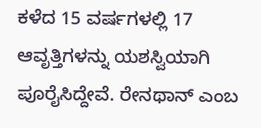ಕಳೆದ 15 ವರ್ಷಗಳಲ್ಲಿ 17 ಆವೃತ್ತಿಗಳನ್ನು ಯಶಸ್ವಿಯಾಗಿ ಪೂರೈಸಿದ್ದೇವೆ. ರೇನಥಾನ್ ಎಂಬ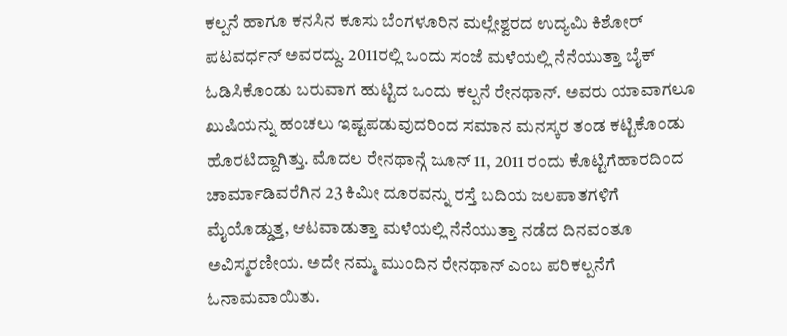ಕಲ್ಪನೆ ಹಾಗೂ ಕನಸಿನ ಕೂಸು ಬೆಂಗಳೂರಿನ ಮಲ್ಲೇಶ್ವರದ ಉದ್ಯಮಿ ಕಿಶೋರ್ ಪಟವರ್ಧನ್ ಅವರದ್ದು. 2011ರಲ್ಲಿ ಒಂದು ಸಂಜೆ ಮಳೆಯಲ್ಲಿ ನೆನೆಯುತ್ತಾ ಬೈಕ್ ಓಡಿಸಿಕೊಂಡು ಬರುವಾಗ ಹುಟ್ಟಿದ ಒಂದು ಕಲ್ಪನೆ ರೇನಥಾನ್. ಅವರು ಯಾವಾಗಲೂ ಖುಷಿಯನ್ನು ಹಂಚಲು ಇಷ್ಟಪಡುವುದರಿಂದ ಸಮಾನ ಮನಸ್ಕರ ತಂಡ ಕಟ್ಟಿಕೊಂಡು ಹೊರಟಿದ್ದಾಗಿತ್ತು. ಮೊದಲ ರೇನಥಾನ್ಗೆ ಜೂನ್ 11, 2011 ರಂದು ಕೊಟ್ಟಿಗೆಹಾರದಿಂದ ಚಾರ್ಮಾಡಿವರೆಗಿನ 23 ಕಿಮೀ ದೂರವನ್ನು ರಸ್ತೆ ಬದಿಯ ಜಲಪಾತಗಳಿಗೆ ಮೈಯೊಡ್ಡುತ್ತ, ಆಟವಾಡುತ್ತಾ ಮಳೆಯಲ್ಲಿ ನೆನೆಯುತ್ತಾ ನಡೆದ ದಿನವಂತೂ ಅವಿಸ್ಮರಣೀಯ. ಅದೇ ನಮ್ಮ ಮುಂದಿನ ರೇನಥಾನ್ ಎಂಬ ಪರಿಕಲ್ಪನೆಗೆ ಓನಾಮವಾಯಿತು.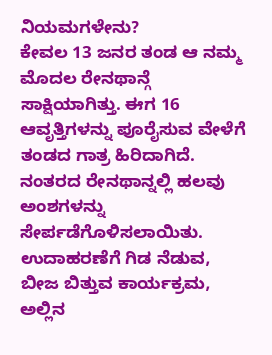ನಿಯಮಗಳೇನು?
ಕೇವಲ 13 ಜನರ ತಂಡ ಆ ನಮ್ಮ ಮೊದಲ ರೇನಥಾನ್ಗೆ ಸಾಕ್ಷಿಯಾಗಿತ್ತು. ಈಗ 16 ಆವೃತ್ತಿಗಳನ್ನು ಪೂರೈಸುವ ವೇಳೆಗೆ ತಂಡದ ಗಾತ್ರ ಹಿರಿದಾಗಿದೆ. ನಂತರದ ರೇನಥಾನ್ನಲ್ಲಿ ಹಲವು ಅಂಶಗಳನ್ನು ಸೇರ್ಪಡೆಗೊಳಿಸಲಾಯಿತು. ಉದಾಹರಣೆಗೆ ಗಿಡ ನೆಡುವ, ಬೀಜ ಬಿತ್ತುವ ಕಾರ್ಯಕ್ರಮ, ಅಲ್ಲಿನ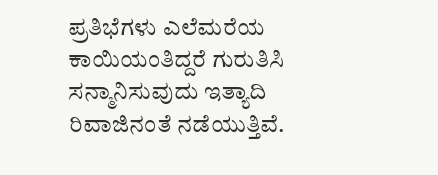ಪ್ರತಿಭೆಗಳು ಎಲೆಮರೆಯ ಕಾಯಿಯಂತಿದ್ದರೆ ಗುರುತಿಸಿ ಸನ್ಮಾನಿಸುವುದು ಇತ್ಯಾದಿ ರಿವಾಜಿನಂತೆ ನಡೆಯುತ್ತಿವೆ.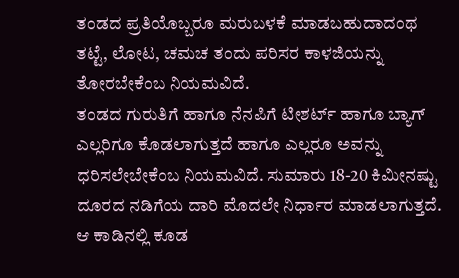ತಂಡದ ಪ್ರತಿಯೊಬ್ಬರೂ ಮರುಬಳಕೆ ಮಾಡಬಹುದಾದಂಥ ತಟ್ಟೆ, ಲೋಟ, ಚಮಚ ತಂದು ಪರಿಸರ ಕಾಳಜಿಯನ್ನು ತೋರಬೇಕೆಂಬ ನಿಯಮವಿದೆ.
ತಂಡದ ಗುರುತಿಗೆ ಹಾಗೂ ನೆನಪಿಗೆ ಟೀಶರ್ಟ್ ಹಾಗೂ ಬ್ಯಾಗ್ ಎಲ್ಲರಿಗೂ ಕೊಡಲಾಗುತ್ತದೆ ಹಾಗೂ ಎಲ್ಲರೂ ಅವನ್ನು ಧರಿಸಲೇಬೇಕೆಂಬ ನಿಯಮವಿದೆ. ಸುಮಾರು 18-20 ಕಿಮೀನಷ್ಟು ದೂರದ ನಡಿಗೆಯ ದಾರಿ ಮೊದಲೇ ನಿರ್ಧಾರ ಮಾಡಲಾಗುತ್ತದೆ. ಆ ಕಾಡಿನಲ್ಲಿ ಕೂಡ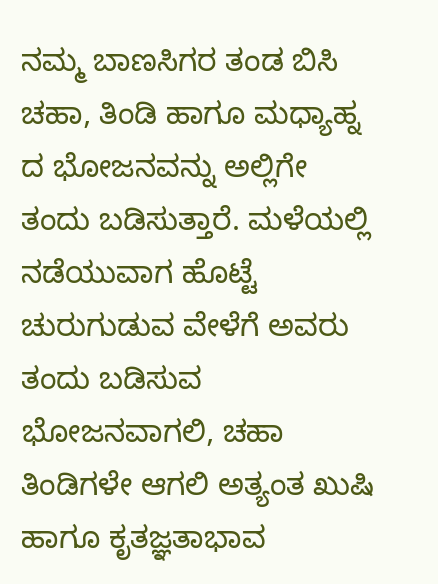ನಮ್ಮ ಬಾಣಸಿಗರ ತಂಡ ಬಿಸಿ ಚಹಾ, ತಿಂಡಿ ಹಾಗೂ ಮಧ್ಯಾಹ್ನ ದ ಭೋಜನವನ್ನು ಅಲ್ಲಿಗೇ ತಂದು ಬಡಿಸುತ್ತಾರೆ. ಮಳೆಯಲ್ಲಿ ನಡೆಯುವಾಗ ಹೊಟ್ಟೆ ಚುರುಗುಡುವ ವೇಳೆಗೆ ಅವರು ತಂದು ಬಡಿಸುವ ಭೋಜನವಾಗಲಿ, ಚಹಾ ತಿಂಡಿಗಳೇ ಆಗಲಿ ಅತ್ಯಂತ ಖುಷಿ ಹಾಗೂ ಕೃತಜ್ಞತಾಭಾವ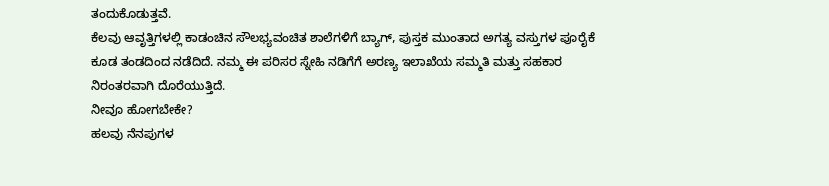ತಂದುಕೊಡುತ್ತವೆ.
ಕೆಲವು ಆವೃತ್ತಿಗಳಲ್ಲಿ ಕಾಡಂಚಿನ ಸೌಲಭ್ಯವಂಚಿತ ಶಾಲೆಗಳಿಗೆ ಬ್ಯಾಗ್, ಪುಸ್ತಕ ಮುಂತಾದ ಅಗತ್ಯ ವಸ್ತುಗಳ ಪೂರೈಕೆ ಕೂಡ ತಂಡದಿಂದ ನಡೆದಿದೆ. ನಮ್ಮ ಈ ಪರಿಸರ ಸ್ನೇಹಿ ನಡಿಗೆಗೆ ಅರಣ್ಯ ಇಲಾಖೆಯ ಸಮ್ಮತಿ ಮತ್ತು ಸಹಕಾರ ನಿರಂತರವಾಗಿ ದೊರೆಯುತ್ತಿದೆ.
ನೀವೂ ಹೋಗಬೇಕೇ?
ಹಲವು ನೆನಪುಗಳ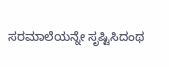ಸರಮಾಲೆಯನ್ನೇ ಸೃಷ್ಟಿಸಿದಂಥ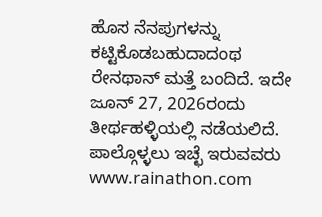ಹೊಸ ನೆನಪುಗಳನ್ನು ಕಟ್ಟಿಕೊಡಬಹುದಾದಂಥ ರೇನಥಾನ್ ಮತ್ತೆ ಬಂದಿದೆ. ಇದೇ ಜೂನ್ 27, 2026ರಂದು ತೀರ್ಥಹಳ್ಳಿಯಲ್ಲಿ ನಡೆಯಲಿದೆ. ಪಾಲ್ಗೊಳ್ಳಲು ಇಚ್ಛೆ ಇರುವವರು www.rainathon.com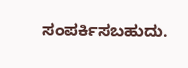ಸಂಪರ್ಕಿಸಬಹುದು.